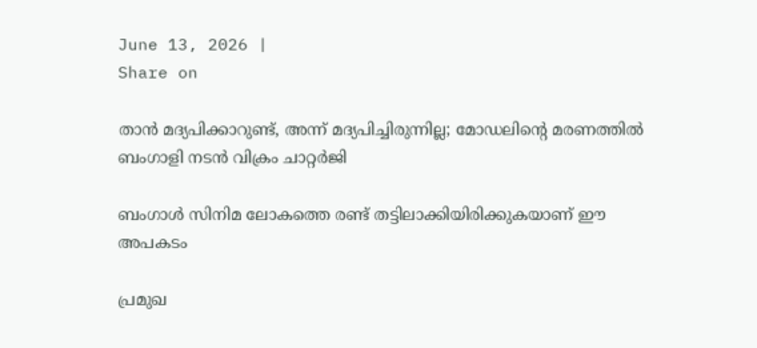June 13, 2026 |
Share on

താന്‍ മദ്യപിക്കാറുണ്ട്, അന്ന് മദ്യപിച്ചിരുന്നില്ല; മോഡലിന്റെ മരണത്തില്‍ ബംഗാളി നടന്‍ വിക്രം ചാറ്റര്‍ജി

ബംഗാള്‍ സിനിമ ലോകത്തെ രണ്ട് തട്ടിലാക്കിയിരിക്കുകയാണ് ഈ അപകടം

പ്രമുഖ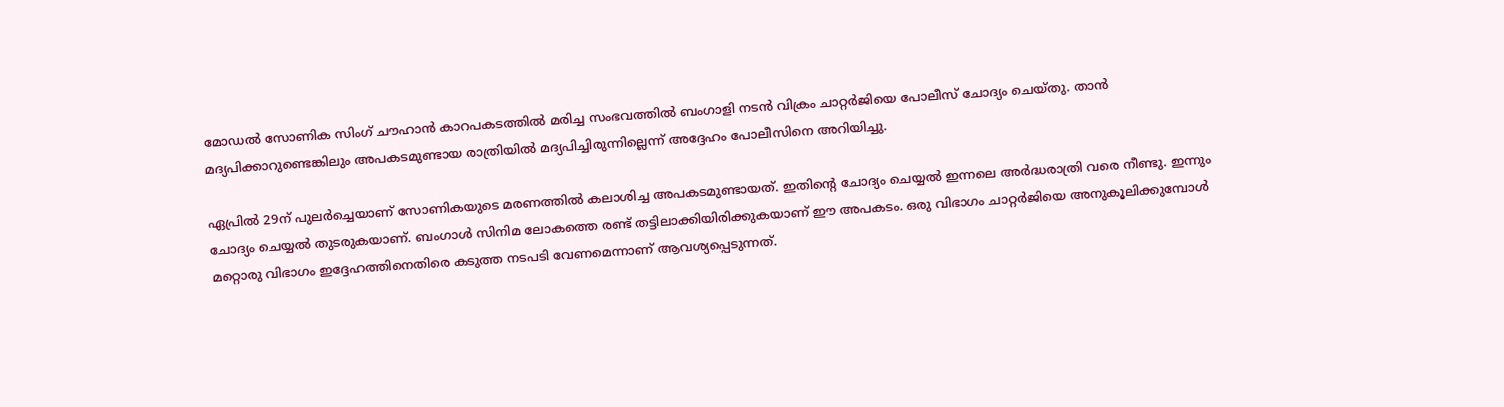മോഡല്‍ സോണിക സിംഗ് ചൗഹാന്‍ കാറപകടത്തില്‍ മരിച്ച സംഭവത്തില്‍ ബംഗാളി നടന്‍ വിക്രം ചാറ്റര്‍ജിയെ പോലീസ് ചോദ്യം ചെയ്തു. താന്‍ മദ്യപിക്കാറുണ്ടെങ്കിലും അപകടമുണ്ടായ രാത്രിയില്‍ മദ്യപിച്ചിരുന്നില്ലെന്ന് അദ്ദേഹം പോലീസിനെ അറിയിച്ചു.

ഏപ്രില്‍ 29ന് പുലര്‍ച്ചെയാണ് സോണികയുടെ മരണത്തില്‍ കലാശിച്ച അപകടമുണ്ടായത്. ഇതിന്റെ ചോദ്യം ചെയ്യല്‍ ഇന്നലെ അര്‍ദ്ധരാത്രി വരെ നീണ്ടു. ഇന്നും ചോദ്യം ചെയ്യല്‍ തുടരുകയാണ്. ബംഗാള്‍ സിനിമ ലോകത്തെ രണ്ട് തട്ടിലാക്കിയിരിക്കുകയാണ് ഈ അപകടം. ഒരു വിഭാഗം ചാറ്റര്‍ജിയെ അനുകൂലിക്കുമ്പോള്‍ മറ്റൊരു വിഭാഗം ഇദ്ദേഹത്തിനെതിരെ കടുത്ത നടപടി വേണമെന്നാണ് ആവശ്യപ്പെടുന്നത്.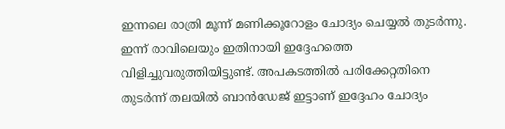ഇന്നലെ രാത്രി മൂന്ന് മണിക്കൂറോളം ചോദ്യം ചെയ്യല്‍ തുടര്‍ന്നു. ഇന്ന് രാവിലെയും ഇതിനായി ഇദ്ദേഹത്തെ വിളിച്ചുവരുത്തിയിട്ടുണ്ട്. അപകടത്തില്‍ പരിക്കേറ്റതിനെ തുടര്‍ന്ന് തലയില്‍ ബാന്‍ഡേജ് ഇട്ടാണ് ഇദ്ദേഹം ചോദ്യം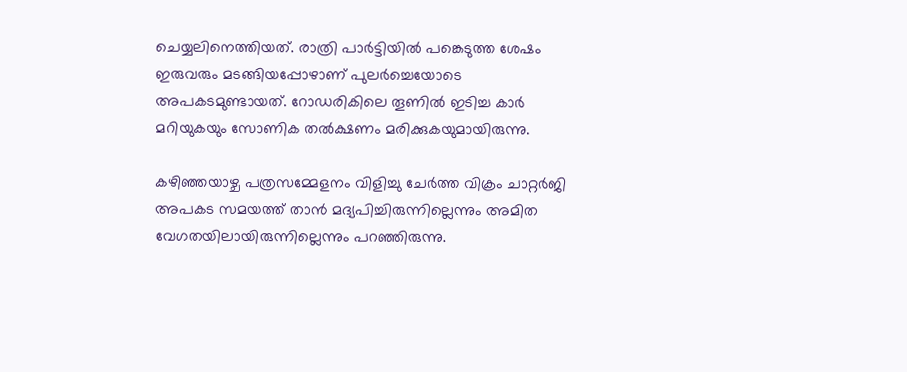ചെയ്യലിനെത്തിയത്. രാത്രി പാര്‍ട്ടിയില്‍ പങ്കെടുത്ത ശേഷം ഇരുവരും മടങ്ങിയപ്പോഴാണ് പുലര്‍ച്ചെയോടെ അപകടമുണ്ടായത്. റോഡരികിലെ തൂണില്‍ ഇടിച്ച കാര്‍ മറിയുകയും സോണിക തല്‍ക്ഷണം മരിക്കുകയുമായിരുന്നു.

കഴിഞ്ഞയാഴ്ച പത്രസമ്മേളനം വിളിച്ചു ചേര്‍ത്ത വിക്രം ചാറ്റര്‍ജി അപകട സമയത്ത് താന്‍ മദ്യപിച്ചിരുന്നില്ലെന്നും അമിത വേഗതയിലായിരുന്നില്ലെന്നും പറഞ്ഞിരുന്നു.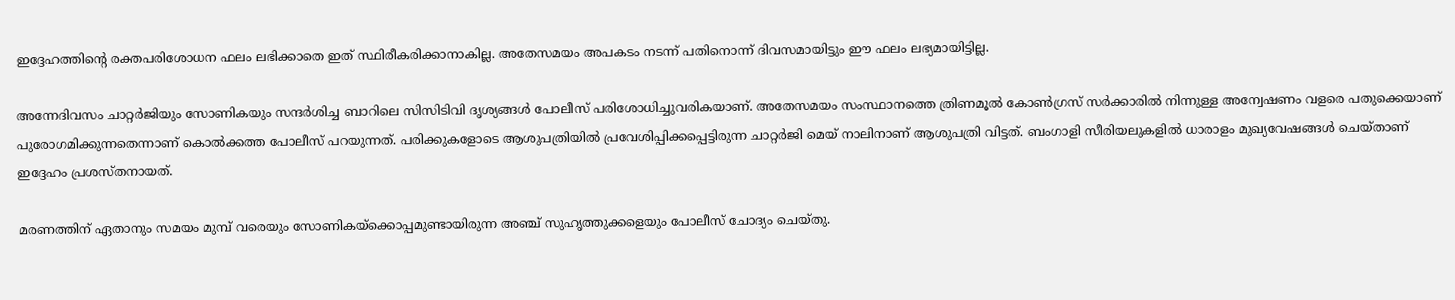ഇദ്ദേഹത്തിന്റെ രക്തപരിശോധന ഫലം ലഭിക്കാതെ ഇത് സ്ഥിരീകരിക്കാനാകില്ല. അതേസമയം അപകടം നടന്ന് പതിനൊന്ന് ദിവസമായിട്ടും ഈ ഫലം ലഭ്യമായിട്ടില്ല.

അന്നേദിവസം ചാറ്റര്‍ജിയും സോണികയും സന്ദര്‍ശിച്ച ബാറിലെ സിസിടിവി ദൃശ്യങ്ങള്‍ പോലീസ് പരിശോധിച്ചുവരികയാണ്. അതേസമയം സംസ്ഥാനത്തെ ത്രിണമൂല്‍ കോണ്‍ഗ്രസ് സര്‍ക്കാരില്‍ നിന്നുള്ള അന്വേഷണം വളരെ പതുക്കെയാണ് പുരോഗമിക്കുന്നതെന്നാണ് കൊല്‍ക്കത്ത പോലീസ് പറയുന്നത്. പരിക്കുകളോടെ ആശുപത്രിയില്‍ പ്രവേശിപ്പിക്കപ്പെട്ടിരുന്ന ചാറ്റര്‍ജി മെയ് നാലിനാണ് ആശുപത്രി വിട്ടത്. ബംഗാളി സീരിയലുകളില്‍ ധാരാളം മുഖ്യവേഷങ്ങള്‍ ചെയ്താണ് ഇദ്ദേഹം പ്രശസ്തനായത്.

മരണത്തിന് ഏതാനും സമയം മുമ്പ് വരെയും സോണികയ്‌ക്കൊപ്പമുണ്ടായിരുന്ന അഞ്ച് സുഹൃത്തുക്കളെയും പോലീസ് ചോദ്യം ചെയ്തു.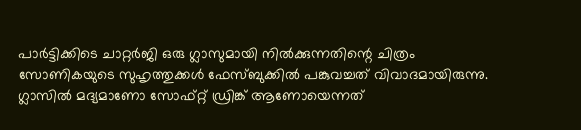പാര്‍ട്ടിക്കിടെ ചാറ്റര്‍ജി ഒരു ഗ്ലാസുമായി നില്‍ക്കുന്നതിന്റെ ചിത്രം സോണികയുടെ സുഹൃത്തുക്കള്‍ ഫേസ്ബുക്കില്‍ പങ്കുവച്ചത് വിവാദമായിരുന്നു. ഗ്ലാസില്‍ മദ്യമാണോ സോഫ്റ്റ് ഡ്രിങ്ക് ആണോയെന്നത്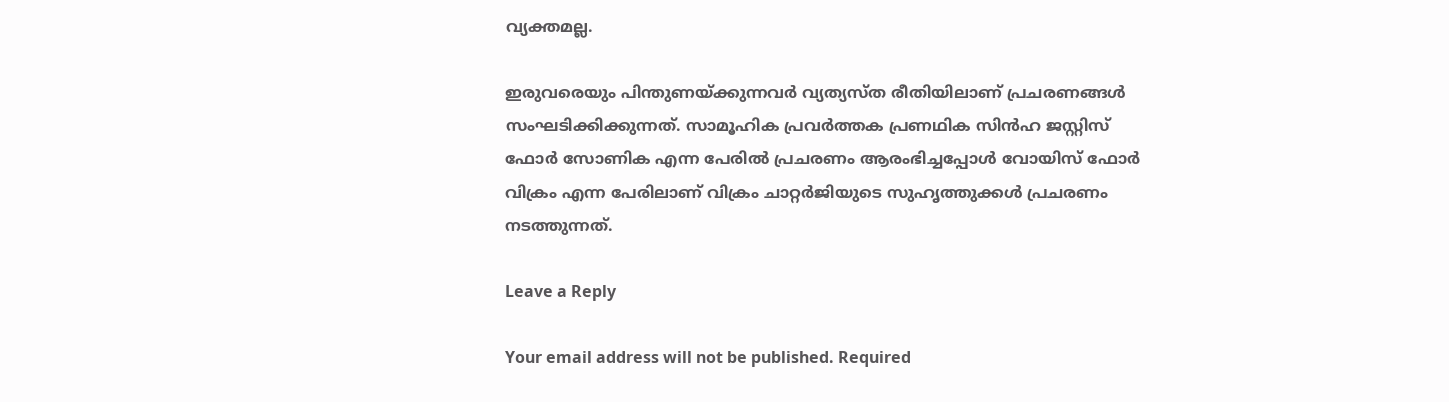വ്യക്തമല്ല.

ഇരുവരെയും പിന്തുണയ്ക്കുന്നവര്‍ വ്യത്യസ്ത രീതിയിലാണ് പ്രചരണങ്ങള്‍ സംഘടിക്കിക്കുന്നത്. സാമൂഹിക പ്രവര്‍ത്തക പ്രണഥിക സിന്‍ഹ ജസ്റ്റിസ് ഫോര്‍ സോണിക എന്ന പേരില്‍ പ്രചരണം ആരംഭിച്ചപ്പോള്‍ വോയിസ് ഫോര്‍ വിക്രം എന്ന പേരിലാണ് വിക്രം ചാറ്റര്‍ജിയുടെ സുഹൃത്തുക്കള്‍ പ്രചരണം നടത്തുന്നത്.

Leave a Reply

Your email address will not be published. Required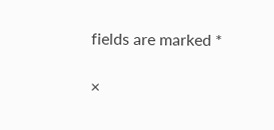fields are marked *

×